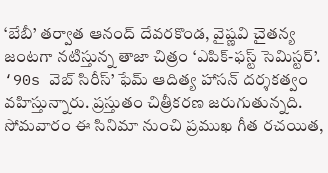‘బేబీ’ తర్వాత ఆనంద్ దేవరకొండ, వైష్ణవి చైతన్య జంటగా నటిస్తున్న తాజా చిత్రం ‘ఎపిక్-ఫస్ట్ సెమిస్టర్’. ‘90s వెబ్ సిరీస్’ ఫేమ్ ఆదిత్య హాసన్ దర్శకత్వం వహిస్తున్నారు. ప్రస్తుతం చిత్రీకరణ జరుగుతున్నది. సోమవారం ఈ సినిమా నుంచి ప్రముఖ గీత రచయిత,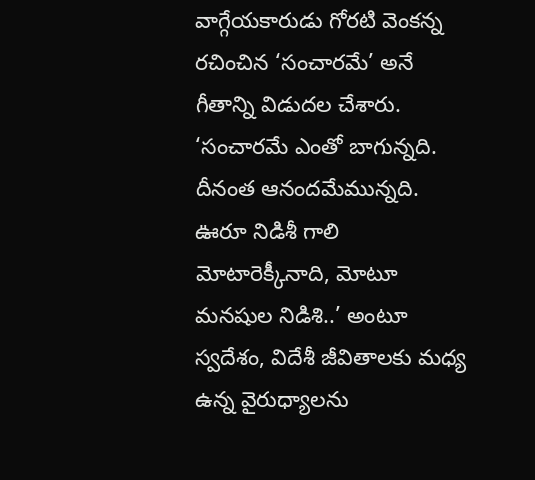వాగ్గేయకారుడు గోరటి వెంకన్న రచించిన ‘సంచారమే’ అనే గీతాన్ని విడుదల చేశారు. ‘సంచారమే ఎంతో బాగున్నది. దీనంత ఆనందమేమున్నది. ఊరూ నిడిశీ గాలి మోటారెక్కీనాది, మోటూ మనషుల నిడిశి..’ అంటూ స్వదేశం, విదేశీ జీవితాలకు మధ్య ఉన్న వైరుధ్యాలను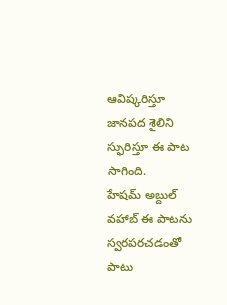ఆవిష్కరిస్తూ జానపద శైలిని స్ఫురిస్తూ ఈ పాట సాగింది.
హేషమ్ అబ్దుల్ వహాబ్ ఈ పాటను స్వరపరచడంతో పాటు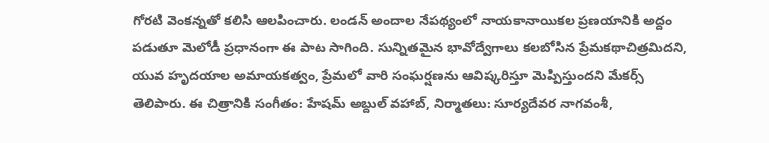గోరటి వెంకన్నతో కలిసి ఆలపించారు. లండన్ అందాల నేపథ్యంలో నాయకానాయికల ప్రణయానికి అద్దం పడుతూ మెలోడీ ప్రధానంగా ఈ పాట సాగింది. సున్నితమైన భావోద్వేగాలు కలబోసిన ప్రేమకథాచిత్రమిదని, యువ హృదయాల అమాయకత్వం, ప్రేమలో వారి సంఘర్షణను ఆవిష్కరిస్తూ మెప్పిస్తుందని మేకర్స్ తెలిపారు. ఈ చిత్రానికి సంగీతం: హేషమ్ అబ్దుల్ వహాబ్, నిర్మాతలు: సూర్యదేవర నాగవంశీ,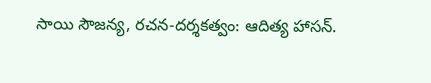సాయి సౌజన్య, రచన-దర్శకత్వం: ఆదిత్య హాసన్.